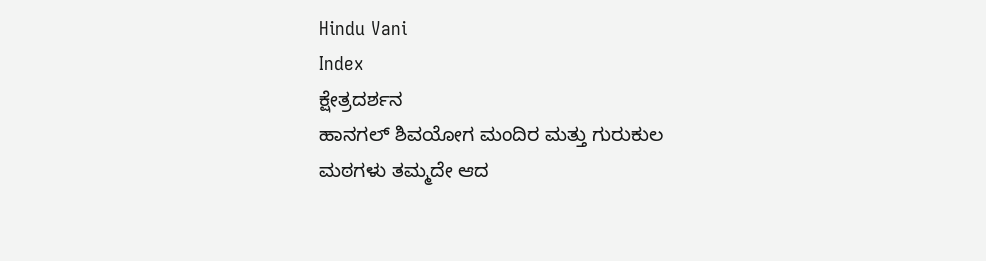Hindu Vani
Index
ಕ್ಷೇತ್ರದರ್ಶನ
ಹಾನಗಲ್ ಶಿವಯೋಗ ಮಂದಿರ ಮತ್ತು ಗುರುಕುಲ
ಮಠಗಳು ತಮ್ಮದೇ ಆದ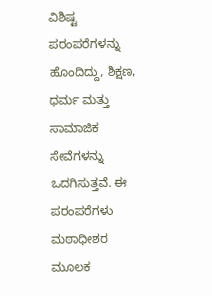ವಿಶಿಷ್ಟ ಪರಂಪರೆಗಳನ್ನು ಹೊಂದಿದ್ದು, ಶಿಕ್ಷಣ, ಧರ್ಮ ಮತ್ತು ಸಾಮಾಜಿಕ ಸೇವೆಗಳನ್ನು ಒದಗಿಸುತ್ತವೆ. ಈ ಪರಂಪರೆಗಳು ಮಠಾಧೀಶರ ಮೂಲಕ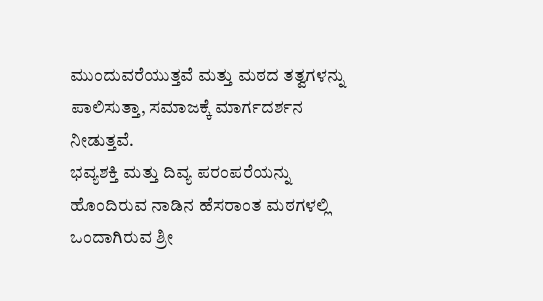ಮುಂದುವರೆಯುತ್ತವೆ ಮತ್ತು ಮಠದ ತತ್ವಗಳನ್ನು ಪಾಲಿಸುತ್ತಾ, ಸಮಾಜಕ್ಕೆ ಮಾರ್ಗದರ್ಶನ ನೀಡುತ್ತವೆ.
ಭವ್ಯಶಕ್ತಿ ಮತ್ತು ದಿವ್ಯ ಪರಂಪರೆಯನ್ನು ಹೊಂದಿರುವ ನಾಡಿನ ಹೆಸರಾಂತ ಮಠಗಳಲ್ಲಿ ಒಂದಾಗಿರುವ ಶ್ರೀ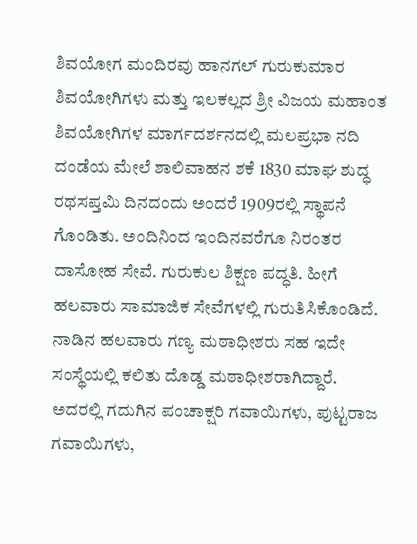ಶಿವಯೋಗ ಮಂದಿರವು ಹಾನಗಲ್ ಗುರುಕುಮಾರ ಶಿವಯೋಗಿಗಳು ಮತ್ತು ಇಲಕಲ್ಲದ ಶ್ರೀ ವಿಜಯ ಮಹಾಂತ ಶಿವಯೋಗಿಗಳ ಮಾರ್ಗದರ್ಶನದಲ್ಲಿ ಮಲಪ್ರಭಾ ನದಿ ದಂಡೆಯ ಮೇಲೆ ಶಾಲಿವಾಹನ ಶಕೆ 1830 ಮಾಘ ಶುದ್ಧ ರಥಸಪ್ತಮಿ ದಿನದಂದು ಅಂದರೆ 1909ರಲ್ಲಿ ಸ್ಥಾಪನೆ ಗೊಂಡಿತು. ಅಂದಿನಿಂದ ಇಂದಿನವರೆಗೂ ನಿರಂತರ ದಾಸೋಹ ಸೇವೆ. ಗುರುಕುಲ ಶಿಕ್ಷಣ ಪದ್ಧತಿ. ಹೀಗೆ ಹಲವಾರು ಸಾಮಾಜಿಕ ಸೇವೆಗಳಲ್ಲಿ ಗುರುತಿಸಿಕೊಂಡಿದೆ.
ನಾಡಿನ ಹಲವಾರು ಗಣ್ಯ ಮಠಾಧೀಶರು ಸಹ ಇದೇ ಸಂಸ್ಥೆಯಲ್ಲಿ ಕಲಿತು ದೊಡ್ಡ ಮಠಾಧೀಶರಾಗಿದ್ದಾರೆ. ಅದರಲ್ಲಿ ಗದುಗಿನ ಪಂಚಾಕ್ಷರಿ ಗವಾಯಿಗಳು, ಪುಟ್ಟರಾಜ ಗವಾಯಿಗಳು,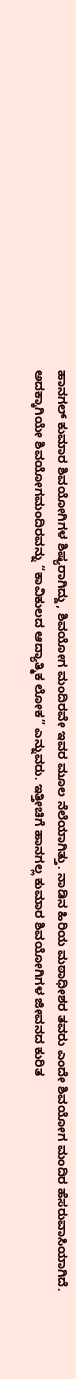ಹಾನಗಲ್ ಕುಮಾರ ಶಿವಯೋಗಿಗಳ ಶಿಷ್ಯರಾಗಿದ್ದು, ಶಿವಯೋಗ ಮಂದಿರವೇ ಇವರ ಮೂಲ ನೆಲೆಯಾಗಿತ್ತು. ನಾಡಿನ ಹಿರಿಯ ಮಠಾಧೀಶರ ತವರು ಎಂದೇ ಶಿವಯೋಗ ಮಂದಿರ ಹೆಸರುವಾಸಿಯಾಗಿದೆ. ಅದಕ್ಕಾಗಿಯೇ ಶಿವಯೋಗಮಂದಿರವನ್ನು “ಕಾವಿಕುಲದ ಆದ್ಯಾತ್ಮಿಕ ಲೋಕ” ಎನ್ನುವರು. ಇತ್ತೀಚಿಗೆ ಹಾನಗಲ್ಲ ಕುಮಾರ ಶಿವಯೋಗಿಗಳ ಜೀವನದ ಕುರಿತ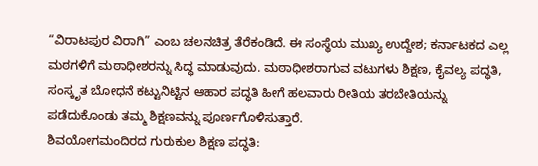“ವಿರಾಟಪುರ ವಿರಾಗಿ” ಎಂಬ ಚಲನಚಿತ್ರ ತೆರೆಕಂಡಿದೆ. ಈ ಸಂಸ್ಥೆಯ ಮುಖ್ಯ ಉದ್ದೇಶ; ಕರ್ನಾಟಕದ ಎಲ್ಲ ಮಠಗಳಿಗೆ ಮಠಾಧೀಶರನ್ನು ಸಿದ್ಧ ಮಾಡುವುದು. ಮಠಾಧೀಶರಾಗುವ ವಟುಗಳು ಶಿಕ್ಷಣ, ಕೈವಲ್ಯ ಪದ್ಧತಿ, ಸಂಸ್ಕೃತ ಬೋಧನೆ ಕಟ್ಟುನಿಟ್ಟಿನ ಆಹಾರ ಪದ್ಧತಿ ಹೀಗೆ ಹಲವಾರು ರೀತಿಯ ತರಬೇತಿಯನ್ನು ಪಡೆದುಕೊಂಡು ತಮ್ಮ ಶಿಕ್ಷಣವನ್ನು ಪೂರ್ಣಗೊಳಿಸುತ್ತಾರೆ.
ಶಿವಯೋಗಮಂದಿರದ ಗುರುಕುಲ ಶಿಕ್ಷಣ ಪದ್ಧತಿ: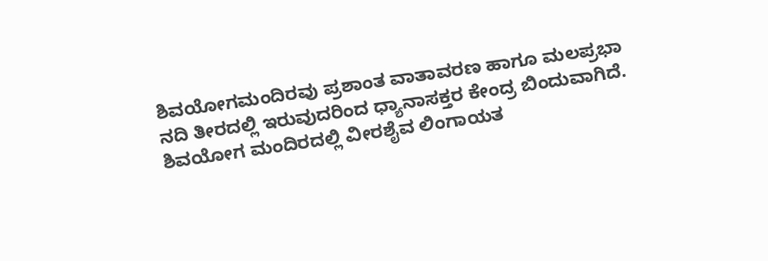ಶಿವಯೋಗಮಂದಿರವು ಪ್ರಶಾಂತ ವಾತಾವರಣ ಹಾಗೂ ಮಲಪ್ರಭಾ ನದಿ ತೀರದಲ್ಲಿ ಇರುವುದರಿಂದ ಧ್ಯಾನಾಸಕ್ತರ ಕೇಂದ್ರ ಬಿಂದುವಾಗಿದೆ. ಶಿವಯೋಗ ಮಂದಿರದಲ್ಲಿ ವೀರಶೈವ ಲಿಂಗಾಯತ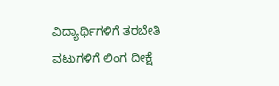ವಿದ್ಯಾರ್ಥಿಗಳಿಗೆ ತರಬೇತಿ ವಟುಗಳಿಗೆ ಲಿಂಗ ದೀಕ್ಷೆ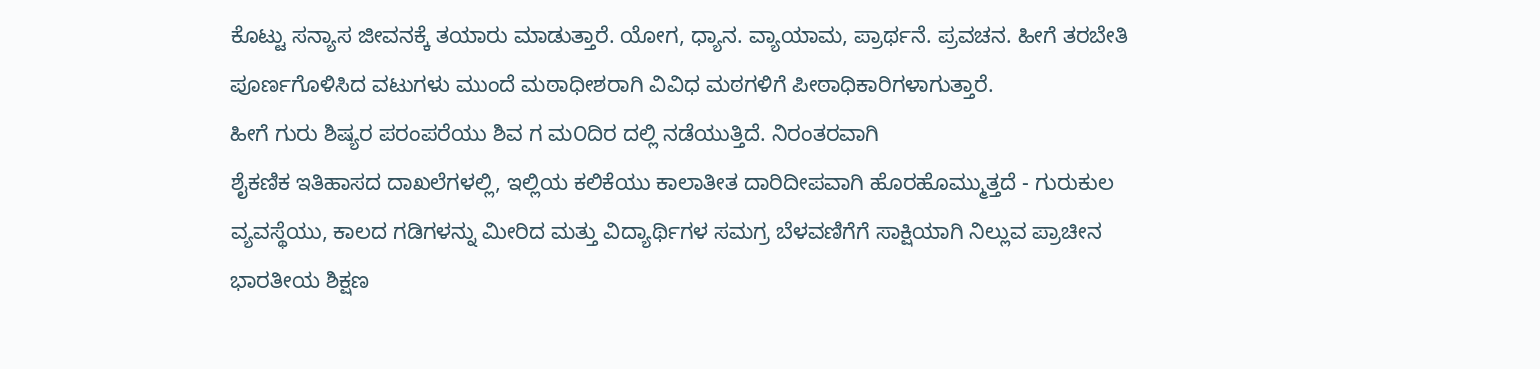ಕೊಟ್ಟು ಸನ್ಯಾಸ ಜೀವನಕ್ಕೆ ತಯಾರು ಮಾಡುತ್ತಾರೆ. ಯೋಗ, ಧ್ಯಾನ. ವ್ಯಾಯಾಮ, ಪ್ರಾರ್ಥನೆ. ಪ್ರವಚನ. ಹೀಗೆ ತರಬೇತಿ ಪೂರ್ಣಗೊಳಿಸಿದ ವಟುಗಳು ಮುಂದೆ ಮಠಾಧೀಶರಾಗಿ ವಿವಿಧ ಮಠಗಳಿಗೆ ಪೀಠಾಧಿಕಾರಿಗಳಾಗುತ್ತಾರೆ.
ಹೀಗೆ ಗುರು ಶಿಷ್ಯರ ಪರಂಪರೆಯು ಶಿವ ಗ ಮ೦ದಿರ ದಲ್ಲಿ ನಡೆಯುತ್ತಿದೆ. ನಿರಂತರವಾಗಿ
ಶೈಕಣಿಕ ಇತಿಹಾಸದ ದಾಖಲೆಗಳಲ್ಲಿ, ಇಲ್ಲಿಯ ಕಲಿಕೆಯು ಕಾಲಾತೀತ ದಾರಿದೀಪವಾಗಿ ಹೊರಹೊಮ್ಮುತ್ತದೆ - ಗುರುಕುಲ ವ್ಯವಸ್ಥೆಯು, ಕಾಲದ ಗಡಿಗಳನ್ನು ಮೀರಿದ ಮತ್ತು ವಿದ್ಯಾರ್ಥಿಗಳ ಸಮಗ್ರ ಬೆಳವಣಿಗೆಗೆ ಸಾಕ್ಷಿಯಾಗಿ ನಿಲ್ಲುವ ಪ್ರಾಚೀನ ಭಾರತೀಯ ಶಿಕ್ಷಣ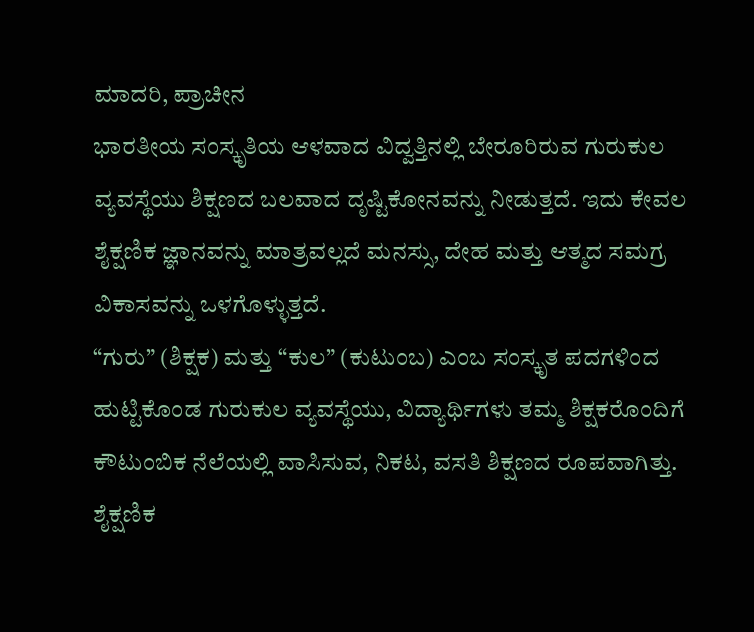ಮಾದರಿ, ಪ್ರಾಚೀನ
ಭಾರತೀಯ ಸಂಸ್ಕೃತಿಯ ಆಳವಾದ ವಿದ್ವತ್ತಿನಲ್ಲಿ ಬೇರೂರಿರುವ ಗುರುಕುಲ ವ್ಯವಸ್ಥೆಯು ಶಿಕ್ಷಣದ ಬಲವಾದ ದೃಷ್ಟಿಕೋನವನ್ನು ನೀಡುತ್ತದೆ. ಇದು ಕೇವಲ ಶೈಕ್ಷಣಿಕ ಜ್ಞಾನವನ್ನು ಮಾತ್ರವಲ್ಲದೆ ಮನಸ್ಸು, ದೇಹ ಮತ್ತು ಆತ್ಮದ ಸಮಗ್ರ ವಿಕಾಸವನ್ನು ಒಳಗೊಳ್ಳುತ್ತದೆ.
“ಗುರು” (ಶಿಕ್ಷಕ) ಮತ್ತು “ಕುಲ” (ಕುಟುಂಬ) ಎಂಬ ಸಂಸ್ಕೃತ ಪದಗಳಿಂದ ಹುಟ್ಟಿಕೊಂಡ ಗುರುಕುಲ ವ್ಯವಸ್ಥೆಯು, ವಿದ್ಯಾರ್ಥಿಗಳು ತಮ್ಮ ಶಿಕ್ಷಕರೊಂದಿಗೆ ಕೌಟುಂಬಿಕ ನೆಲೆಯಲ್ಲಿ ವಾಸಿಸುವ, ನಿಕಟ, ವಸತಿ ಶಿಕ್ಷಣದ ರೂಪವಾಗಿತ್ತು. ಶೈಕ್ಷಣಿಕ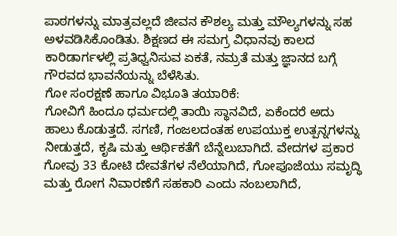ಪಾಠಗಳನ್ನು ಮಾತ್ರವಲ್ಲದೆ ಜೀವನ ಕೌಶಲ್ಯ ಮತ್ತು ಮೌಲ್ಯಗಳನ್ನು ಸಹ ಅಳವಡಿಸಿಕೊಂಡಿತು. ಶಿಕ್ಷಣದ ಈ ಸಮಗ್ರ ವಿಧಾನವು ಕಾಲದ ಕಾರಿಡಾರ್ಗಳಲ್ಲಿ ಪ್ರತಿಧ್ವನಿಸುವ ಏಕತೆ, ನಮ್ರತೆ ಮತ್ತು ಜ್ಞಾನದ ಬಗ್ಗೆ ಗೌರವದ ಭಾವನೆಯನ್ನು ಬೆಳೆಸಿತು.
ಗೋ ಸಂರಕ್ಷಣೆ ಹಾಗೂ ವಿಭೂತಿ ತಯಾರಿಕೆ:
ಗೋವಿಗೆ ಹಿಂದೂ ಧರ್ಮದಲ್ಲಿ ತಾಯಿ ಸ್ಥಾನವಿದೆ, ಏಕೆಂದರೆ ಅದು ಹಾಲು ಕೊಡುತ್ತದೆ. ಸಗಣಿ, ಗಂಜಲದಂತಹ ಉಪಯುಕ್ತ ಉತ್ಪನ್ನಗಳನ್ನು ನೀಡುತ್ತದೆ, ಕೃಷಿ ಮತ್ತು ಆರ್ಥಿಕತೆಗೆ ಬೆನ್ನೆಲುಬಾಗಿದೆ. ವೇದಗಳ ಪ್ರಕಾರ ಗೋವು 33 ಕೋಟಿ ದೇವತೆಗಳ ನೆಲೆಯಾಗಿದೆ, ಗೋಪೂಜೆಯು ಸಮೃದ್ಧಿ ಮತ್ತು ರೋಗ ನಿವಾರಣೆಗೆ ಸಹಕಾರಿ ಎಂದು ನಂಬಲಾಗಿದೆ,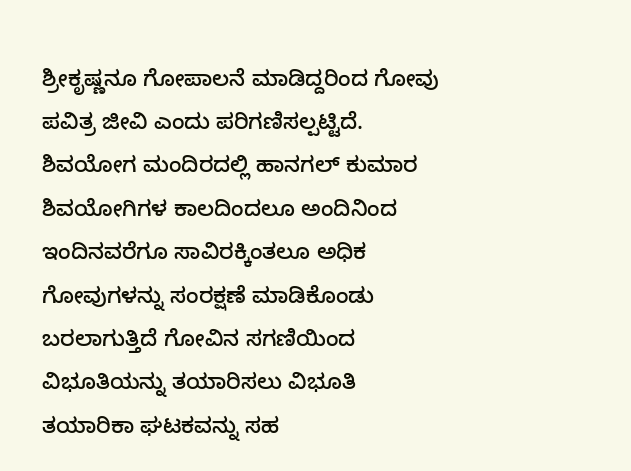ಶ್ರೀಕೃಷ್ಣನೂ ಗೋಪಾಲನೆ ಮಾಡಿದ್ದರಿಂದ ಗೋವು ಪವಿತ್ರ ಜೀವಿ ಎಂದು ಪರಿಗಣಿಸಲ್ಪಟ್ಟಿದೆ.
ಶಿವಯೋಗ ಮಂದಿರದಲ್ಲಿ ಹಾನಗಲ್ ಕುಮಾರ ಶಿವಯೋಗಿಗಳ ಕಾಲದಿಂದಲೂ ಅಂದಿನಿಂದ ಇಂದಿನವರೆಗೂ ಸಾವಿರಕ್ಕಿಂತಲೂ ಅಧಿಕ ಗೋವುಗಳನ್ನು ಸಂರಕ್ಷಣೆ ಮಾಡಿಕೊಂಡು ಬರಲಾಗುತ್ತಿದೆ ಗೋವಿನ ಸಗಣಿಯಿಂದ ವಿಭೂತಿಯನ್ನು ತಯಾರಿಸಲು ವಿಭೂತಿ ತಯಾರಿಕಾ ಘಟಕವನ್ನು ಸಹ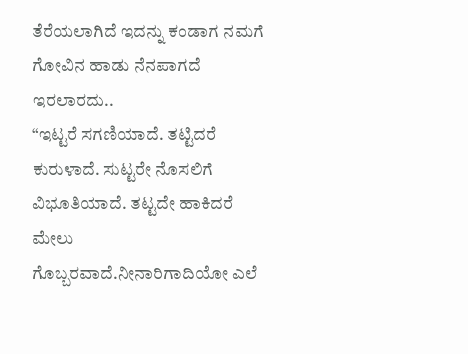ತೆರೆಯಲಾಗಿದೆ ಇದನ್ನು ಕಂಡಾಗ ನಮಗೆ ಗೋವಿನ ಹಾಡು ನೆನಪಾಗದೆ ಇರಲಾರದು..
“ಇಟ್ಟರೆ ಸಗಣಿಯಾದೆ. ತಟ್ಟಿದರೆ ಕುರುಳಾದೆ. ಸುಟ್ಟರೇ ನೊಸಲಿಗೆ ವಿಭೂತಿಯಾದೆ. ತಟ್ಟದೇ ಹಾಕಿದರೆ ಮೇಲು ಗೊಬ್ಬರವಾದೆ.ನೀನಾರಿಗಾದಿಯೋ ಎಲೆ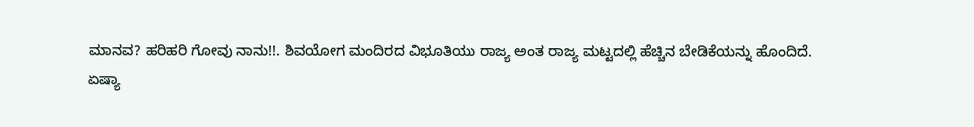ಮಾನವ? ಹರಿಹರಿ ಗೋವು ನಾನು!!. ಶಿವಯೋಗ ಮಂದಿರದ ವಿಭೂತಿಯು ರಾಜ್ಯ ಅಂತ ರಾಜ್ಯ ಮಟ್ಟದಲ್ಲಿ ಹೆಚ್ಚಿನ ಬೇಡಿಕೆಯನ್ನು ಹೊಂದಿದೆ.
ಏಷ್ಯಾ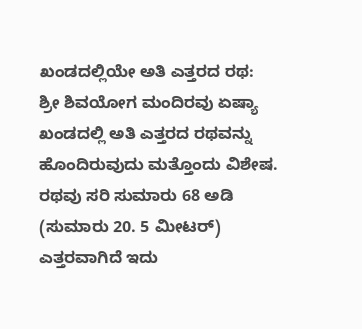ಖಂಡದಲ್ಲಿಯೇ ಅತಿ ಎತ್ತರದ ರಥ:
ಶ್ರೀ ಶಿವಯೋಗ ಮಂದಿರವು ಏಷ್ಯಾ ಖಂಡದಲ್ಲಿ ಅತಿ ಎತ್ತರದ ರಥವನ್ನು ಹೊಂದಿರುವುದು ಮತ್ತೊಂದು ವಿಶೇಷ. ರಥವು ಸರಿ ಸುಮಾರು 68 ಅಡಿ (ಸುಮಾರು 20. 5 ಮೀಟರ್) ಎತ್ತರವಾಗಿದೆ ಇದು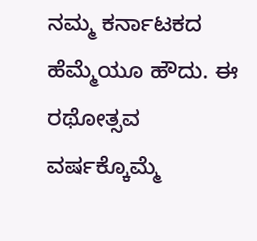ನಮ್ಮ ಕರ್ನಾಟಕದ ಹೆಮ್ಮೆಯೂ ಹೌದು. ಈ ರಥೋತ್ಸವ ವರ್ಷಕ್ಕೊಮ್ಮೆ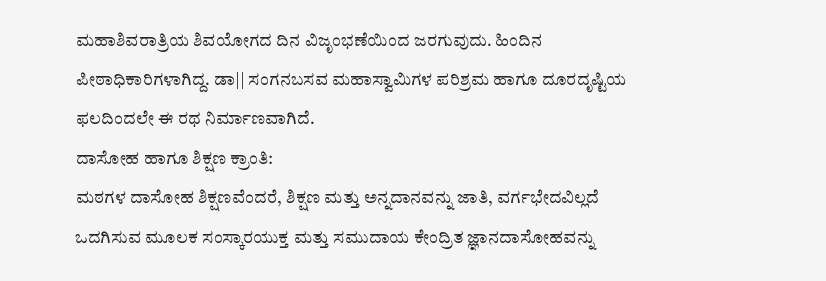ಮಹಾಶಿವರಾತ್ರಿಯ ಶಿವಯೋಗದ ದಿನ ವಿಜೃಂಭಣೆಯಿಂದ ಜರಗುವುದು. ಹಿಂದಿನ ಪೀಠಾಧಿಕಾರಿಗಳಾಗಿದ್ದ. ಡಾ|| ಸಂಗನಬಸವ ಮಹಾಸ್ವಾಮಿಗಳ ಪರಿಶ್ರಮ ಹಾಗೂ ದೂರದೃಷ್ಟಿಯ ಫಲದಿಂದಲೇ ಈ ರಥ ನಿರ್ಮಾಣವಾಗಿದೆ.
ದಾಸೋಹ ಹಾಗೂ ಶಿಕ್ಷಣ ಕ್ರಾಂತಿ:
ಮಠಗಳ ದಾಸೋಹ ಶಿಕ್ಷಣವೆಂದರೆ, ಶಿಕ್ಷಣ ಮತ್ತು ಅನ್ನದಾನವನ್ನು ಜಾತಿ, ವರ್ಗಭೇದವಿಲ್ಲದೆ ಒದಗಿಸುವ ಮೂಲಕ ಸಂಸ್ಕಾರಯುಕ್ತ ಮತ್ತು ಸಮುದಾಯ ಕೇಂದ್ರಿತ ಜ್ಞಾನದಾಸೋಹವನ್ನು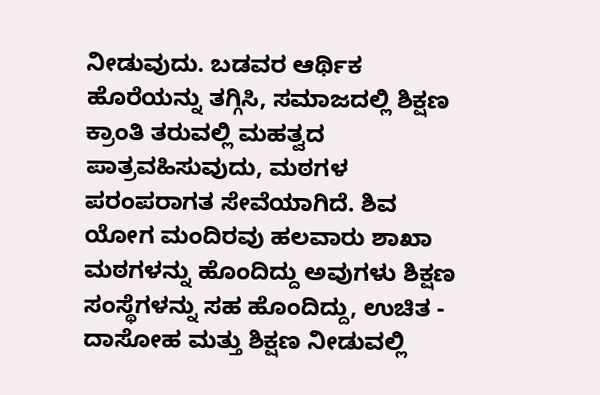ನೀಡುವುದು. ಬಡವರ ಆರ್ಥಿಕ ಹೊರೆಯನ್ನು ತಗ್ಗಿಸಿ, ಸಮಾಜದಲ್ಲಿ ಶಿಕ್ಷಣ ಕ್ರಾಂತಿ ತರುವಲ್ಲಿ ಮಹತ್ವದ ಪಾತ್ರವಹಿಸುವುದು, ಮಠಗಳ ಪರಂಪರಾಗತ ಸೇವೆಯಾಗಿದೆ. ಶಿವ ಯೋಗ ಮಂದಿರವು ಹಲವಾರು ಶಾಖಾ ಮಠಗಳನ್ನು ಹೊಂದಿದ್ದು ಅವುಗಳು ಶಿಕ್ಷಣ ಸಂಸ್ಥೆಗಳನ್ನು ಸಹ ಹೊಂದಿದ್ದು, ಉಚಿತ - ದಾಸೋಹ ಮತ್ತು ಶಿಕ್ಷಣ ನೀಡುವಲ್ಲಿ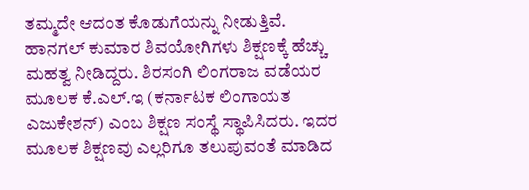ತಮ್ಮದೇ ಆದಂತ ಕೊಡುಗೆಯನ್ನು ನೀಡುತ್ತಿವೆ. ಹಾನಗಲ್ ಕುಮಾರ ಶಿವಯೋಗಿಗಳು ಶಿಕ್ಷಣಕ್ಕೆ ಹೆಚ್ಚು ಮಹತ್ವ ನೀಡಿದ್ದರು. ಶಿರಸಂಗಿ ಲಿಂಗರಾಜ ವಡೆಯರ ಮೂಲಕ ಕೆ.ಎಲ್.ಇ (ಕರ್ನಾಟಕ ಲಿಂಗಾಯತ ಎಜುಕೇಶನ್) ಎಂಬ ಶಿಕ್ಷಣ ಸಂಸ್ಥೆ ಸ್ಥಾಪಿಸಿದರು. ಇದರ ಮೂಲಕ ಶಿಕ್ಷಣವು ಎಲ್ಲರಿಗೂ ತಲುಪುವಂತೆ ಮಾಡಿದ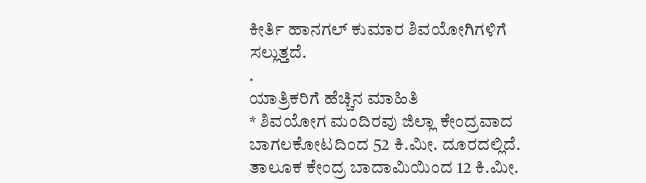ಕೀರ್ತಿ ಹಾನಗಲ್ ಕುಮಾರ ಶಿವಯೋಗಿಗಳಿಗೆ ಸಲ್ಲುತ್ತದೆ.
.
ಯಾತ್ರಿಕರಿಗೆ ಹೆಚ್ಚಿನ ಮಾಹಿತಿ
* ಶಿವಯೋಗ ಮಂದಿರವು ಜಿಲ್ಲಾ ಕೇಂದ್ರವಾದ ಬಾಗಲಕೋಟದಿಂದ 52 ಕಿ.ಮೀ. ದೂರದಲ್ಲಿದೆ. ತಾಲೂಕ ಕೇಂದ್ರ ಬಾದಾಮಿಯಿಂದ 12 ಕಿ.ಮೀ.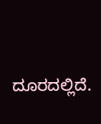ದೂರದಲ್ಲಿದೆ.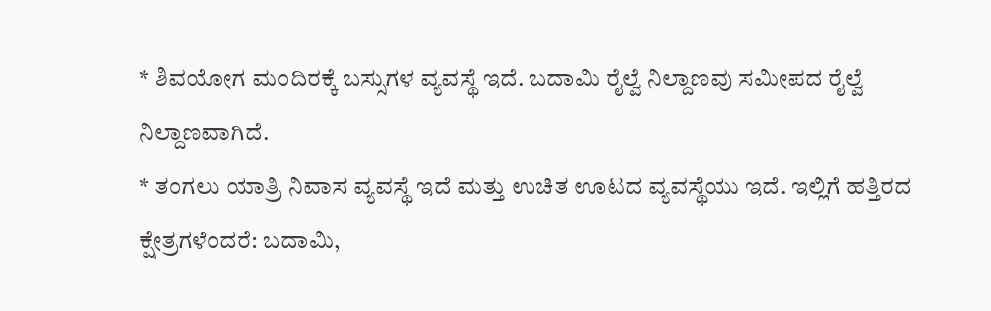* ಶಿವಯೋಗ ಮಂದಿರಕ್ಕೆ ಬಸ್ಸುಗಳ ವ್ಯವಸ್ಥೆ ಇದೆ. ಬದಾಮಿ ರೈಲ್ವೆ ನಿಲ್ದಾಣವು ಸಮೀಪದ ರೈಲ್ವೆ ನಿಲ್ದಾಣವಾಗಿದೆ.
* ತಂಗಲು ಯಾತ್ರಿ ನಿವಾಸ ವ್ಯವಸ್ಥೆ ಇದೆ ಮತ್ತು ಉಚಿತ ಊಟದ ವ್ಯವಸ್ಥೆಯು ಇದೆ. ಇಲ್ಲಿಗೆ ಹತ್ತಿರದ ಕ್ಷೇತ್ರಗಳೆಂದರೆ: ಬದಾಮಿ,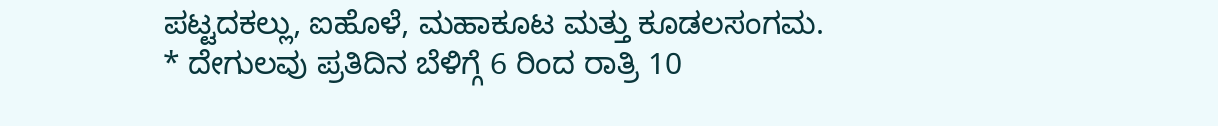ಪಟ್ಟದಕಲ್ಲು, ಐಹೊಳೆ, ಮಹಾಕೂಟ ಮತ್ತು ಕೂಡಲಸಂಗಮ.
* ದೇಗುಲವು ಪ್ರತಿದಿನ ಬೆಳಿಗ್ಗೆ 6 ರಿಂದ ರಾತ್ರಿ 10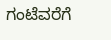ಗಂಟೆವರೆಗೆ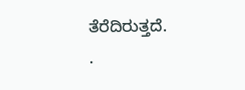ತೆರೆದಿರುತ್ತದೆ.
.